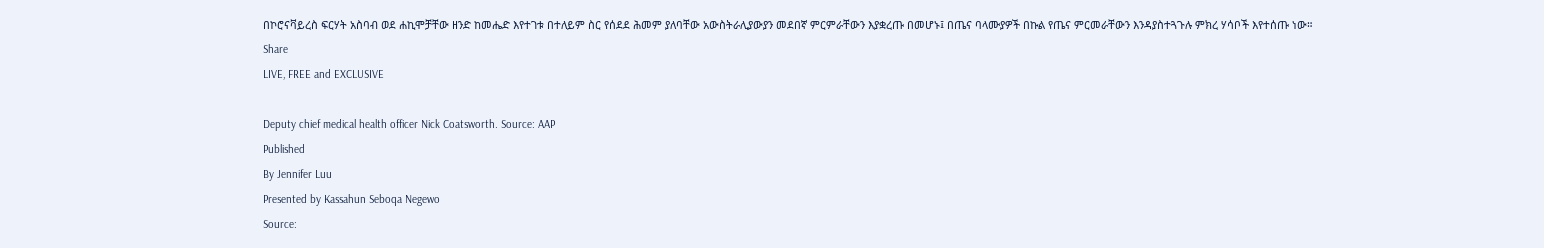በኮሮናቫይረስ ፍርሃት አስባብ ወደ ሐኪሞቻቸው ዘንድ ከመሔድ እየተገቱ በተለይም ስር የሰደደ ሕመም ያለባቸው አውስትራሊያውያን መደበኛ ምርምራቸውን እያቋረጡ በመሆኑ፤ በጤና ባላሙያዎች በኩል የጤና ምርመራቸውን እንዳያስተጓጉሉ ምክረ ሃሳቦች እየተሰጡ ነው።
Share
LIVE, FREE and EXCLUSIVE

Deputy chief medical health officer Nick Coatsworth. Source: AAP
Published
By Jennifer Luu
Presented by Kassahun Seboqa Negewo
Source: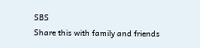SBS
Share this with family and friends